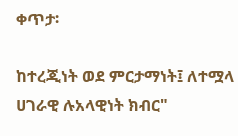ቀጥታ፡

ከተረጂነት ወደ ምርታማነት፤ ለተሟላ ሀገራዊ ሉአላዊነት ክብር"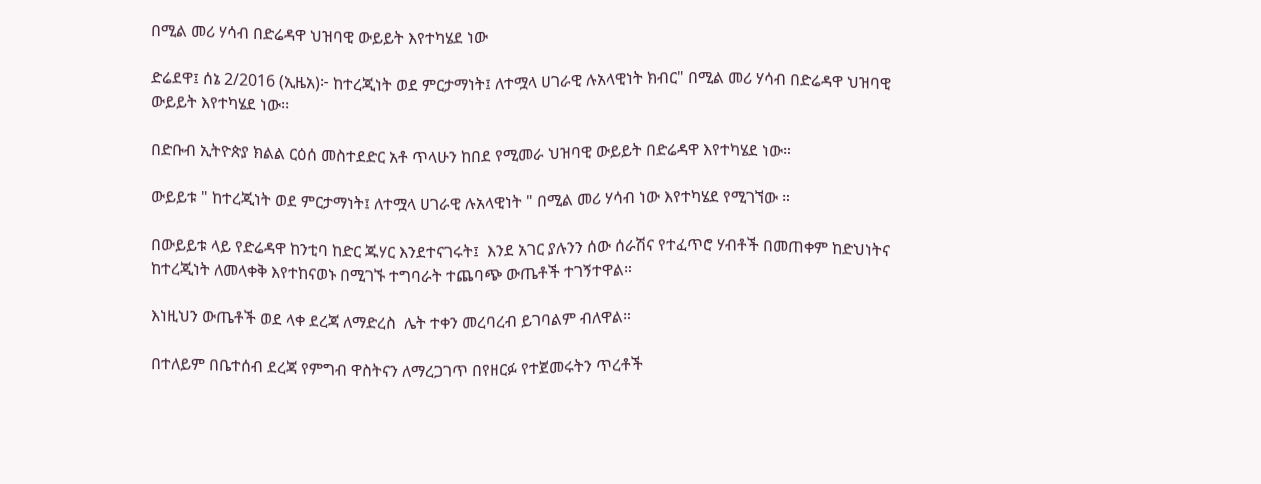በሚል መሪ ሃሳብ በድሬዳዋ ህዝባዊ ውይይት እየተካሄደ ነው

ድሬደዋ፤ ሰኔ 2/2016 (ኢዜአ)፦ ከተረጂነት ወደ ምርታማነት፤ ለተሟላ ሀገራዊ ሉአላዊነት ክብር" በሚል መሪ ሃሳብ በድሬዳዋ ህዝባዊ ውይይት እየተካሄደ ነው፡፡

በድቡብ ኢትዮጵያ ክልል ርዕሰ መስተደድር አቶ ጥላሁን ከበደ የሚመራ ህዝባዊ ውይይት በድሬዳዋ እየተካሄደ ነው።

ውይይቱ " ከተረጂነት ወደ ምርታማነት፤ ለተሟላ ሀገራዊ ሉአላዊነት " በሚል መሪ ሃሳብ ነው እየተካሄደ የሚገኘው ።

በውይይቱ ላይ የድሬዳዋ ከንቲባ ከድር ጁሃር እንደተናገሩት፤  እንደ አገር ያሉንን ሰው ሰራሽና የተፈጥሮ ሃብቶች በመጠቀም ከድህነትና ከተረጂነት ለመላቀቅ እየተከናወኑ በሚገኙ ተግባራት ተጨባጭ ውጤቶች ተገኝተዋል።

እነዚህን ውጤቶች ወደ ላቀ ደረጃ ለማድረስ  ሌት ተቀን መረባረብ ይገባልም ብለዋል።

በተለይም በቤተሰብ ደረጃ የምግብ ዋስትናን ለማረጋገጥ በየዘርፉ የተጀመሩትን ጥረቶች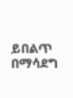ይበልጥ በማሳደግ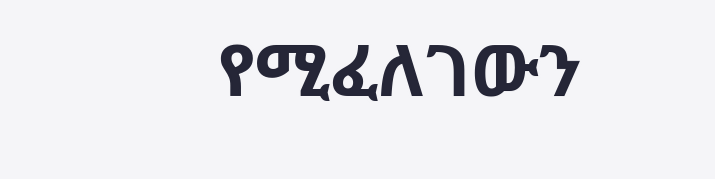የሚፈለገውን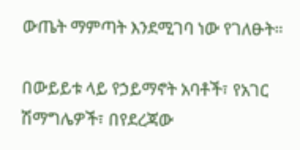ውጤት ማምጣት እንደሚገባ ነው የገለፁት።

በውይይቱ ላይ የኃይማኖት አባቶች፣ የአገር ሽማግሌዎች፣ በየደረጃው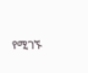የሚገኙ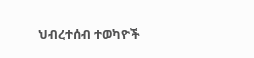ህብረተሰብ ተወካዮች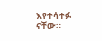እየተሳተፉ ናቸው።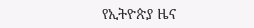የኢትዮጵያ ዜና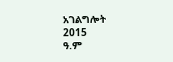አገልግሎት
2015
ዓ.ም